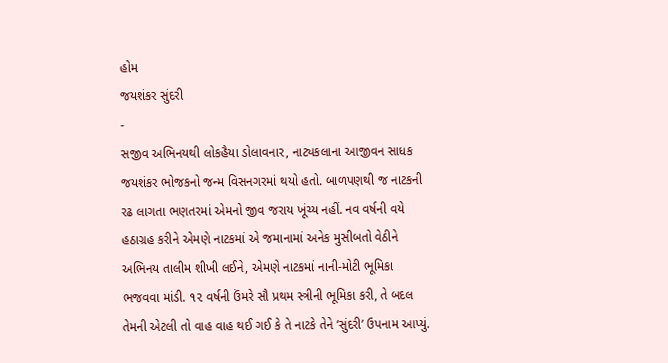હોમ
જયશંકર સુંદરી
-
સજીવ અભિનયથી લોકહૈયા ડોલાવનાર, નાટ્યકલાના આજીવન સાધક જયશંકર ભોજકનો જન્મ વિસનગરમાં થયો હતો. બાળપણથી જ નાટકની રઢ લાગતા ભણતરમાં એમનો જીવ જરાય ખૂંચ્ય નહીં. નવ વર્ષની વયે હઠાગ્રહ કરીને એમણે નાટકમાં એ જમાનામાં અનેક મુસીબતો વેઠીને અભિનય તાલીમ શીખી લઈને, એમણે નાટકમાં નાની-મોટી ભૂમિકા ભજવવા માંડી. ૧૨ વર્ષની ઉંમરે સૌ પ્રથમ સ્ત્રીની ભૂમિકા કરી, તે બદલ તેમની એટલી તો વાહ વાહ થઈ ગઈ કે તે નાટકે તેને ‘સુંદરી’ ઉપનામ આપ્યું.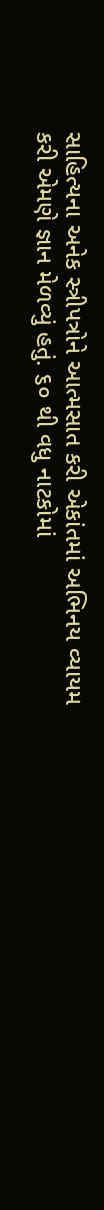સાહિત્યના અનેક સ્ત્રીપત્રોને આત્મસાત કરી એકાંતમાં અભિનય વ્યાયમ કરી એમણે જ્ઞાન મેળવ્યું હતું. ૬૦ થી વધુ નાટકોમાં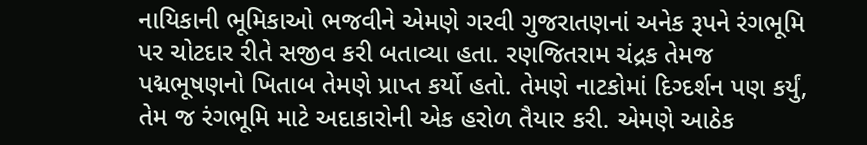નાયિકાની ભૂમિકાઓ ભજવીને એમણે ગરવી ગુજરાતણનાં અનેક રૂપને રંગભૂમિ પર ચોટદાર રીતે સજીવ કરી બતાવ્યા હતા. રણજિતરામ ચંદ્રક તેમજ પદ્મભૂષણનો ખિતાબ તેમણે પ્રાપ્ત કર્યો હતો. તેમણે નાટકોમાં દિગ્દર્શન પણ કર્યું, તેમ જ રંગભૂમિ માટે અદાકારોની એક હરોળ તૈયાર કરી. એમણે આઠેક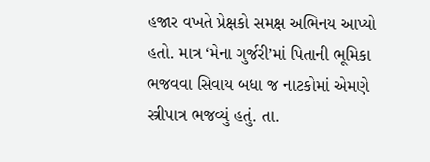હજાર વખતે પ્રેક્ષકો સમક્ષ અભિનય આપ્યો હતો. માત્ર ‘મેના ગુર્જરી’માં પિતાની ભૂમિકા ભજવવા સિવાય બધા જ નાટકોમાં એમણે સ્ત્રીપાત્ર ભજવ્યું હતું. તા.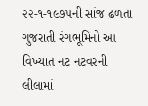૨૨-૧-૧૯૭૫ની સાંજ ઢળતા ગુજરાતી રંગભૂમિનો આ વિખ્યાત નટ નટવરની લીલામાં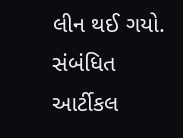લીન થઈ ગયો.
સંબંધિત આર્ટીકલ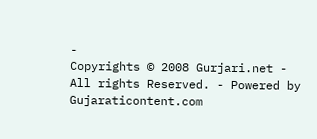-
Copyrights © 2008 Gurjari.net - All rights Reserved. - Powered by
Gujaraticontent.com